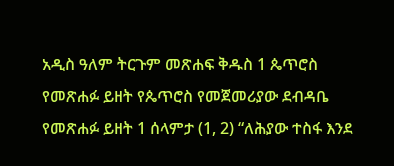አዲስ ዓለም ትርጉም መጽሐፍ ቅዱስ 1 ጴጥሮስ የመጽሐፉ ይዘት የጴጥሮስ የመጀመሪያው ደብዳቤ የመጽሐፉ ይዘት 1 ሰላምታ (1, 2) “ለሕያው ተስፋ እንደ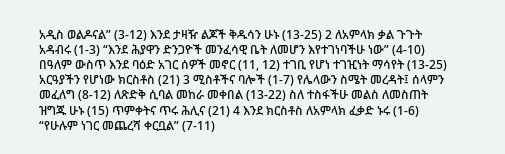አዲስ ወልዶናል” (3-12) እንደ ታዛዥ ልጆች ቅዱሳን ሁኑ (13-25) 2 ለአምላክ ቃል ጉጉት አዳብሩ (1-3) “እንደ ሕያዋን ድንጋዮች መንፈሳዊ ቤት ለመሆን እየተገነባችሁ ነው” (4-10) በዓለም ውስጥ እንደ ባዕድ አገር ሰዎች መኖር (11, 12) ተገቢ የሆነ ተገዢነት ማሳየት (13-25) አርዓያችን የሆነው ክርስቶስ (21) 3 ሚስቶችና ባሎች (1-7) የሌላውን ስሜት መረዳት፤ ሰላምን መፈለግ (8-12) ለጽድቅ ሲባል መከራ መቀበል (13-22) ስለ ተስፋችሁ መልስ ለመስጠት ዝግጁ ሁኑ (15) ጥምቀትና ጥሩ ሕሊና (21) 4 እንደ ክርስቶስ ለአምላክ ፈቃድ ኑሩ (1-6) “የሁሉም ነገር መጨረሻ ቀርቧል” (7-11)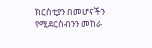ክርስቲያን በመሆናችን የሚደርስብንን መከራ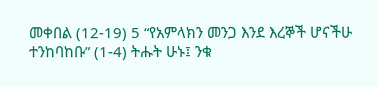መቀበል (12-19) 5 “የአምላክን መንጋ እንደ እረኞች ሆናችሁ ተንከባከቡ” (1-4) ትሑት ሁኑ፤ ንቁ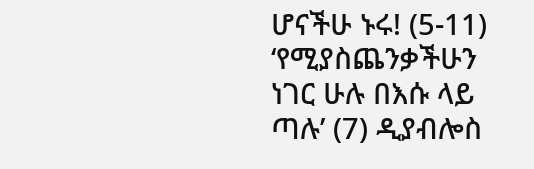ሆናችሁ ኑሩ! (5-11) ‘የሚያስጨንቃችሁን ነገር ሁሉ በእሱ ላይ ጣሉ’ (7) ዲያብሎስ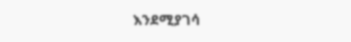እንደሚያገሳ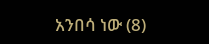አንበሳ ነው (8)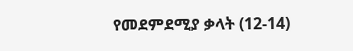የመደምደሚያ ቃላት (12-14)